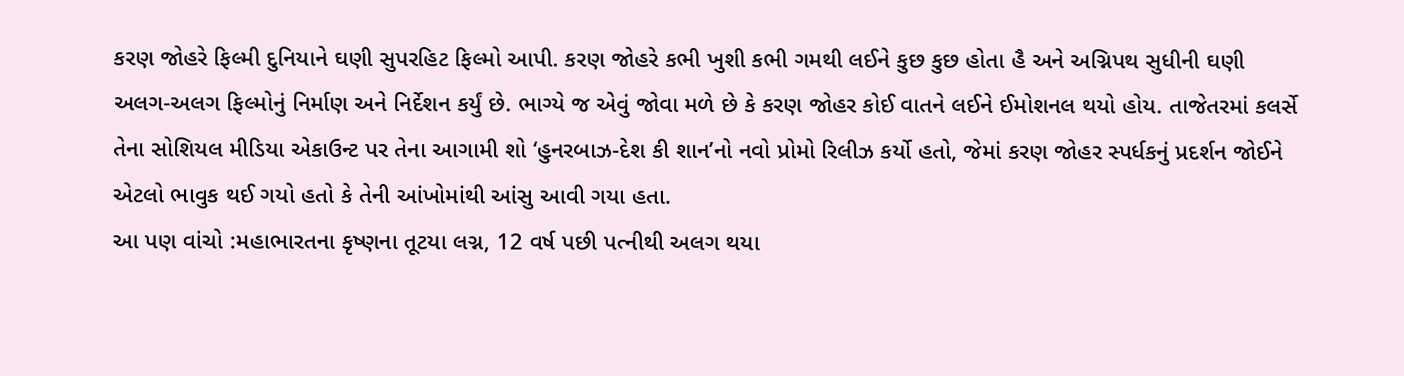કરણ જોહરે ફિલ્મી દુનિયાને ઘણી સુપરહિટ ફિલ્મો આપી. કરણ જોહરે કભી ખુશી કભી ગમથી લઈને કુછ કુછ હોતા હૈ અને અગ્નિપથ સુધીની ઘણી અલગ-અલગ ફિલ્મોનું નિર્માણ અને નિર્દેશન કર્યું છે. ભાગ્યે જ એવું જોવા મળે છે કે કરણ જોહર કોઈ વાતને લઈને ઈમોશનલ થયો હોય. તાજેતરમાં કલર્સે તેના સોશિયલ મીડિયા એકાઉન્ટ પર તેના આગામી શો ‘હુનરબાઝ-દેશ કી શાન’નો નવો પ્રોમો રિલીઝ કર્યો હતો, જેમાં કરણ જોહર સ્પર્ધકનું પ્રદર્શન જોઈને એટલો ભાવુક થઈ ગયો હતો કે તેની આંખોમાંથી આંસુ આવી ગયા હતા.
આ પણ વાંચો :મહાભારતના કૃષ્ણના તૂટયા લગ્ન, 12 વર્ષ પછી પત્નીથી અલગ થયા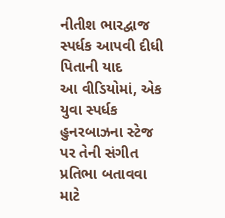નીતીશ ભારદ્વાજ
સ્પર્ધક આપવી દીધી પિતાની યાદ
આ વીડિયોમાં, એક યુવા સ્પર્ધક હુનરબાઝના સ્ટેજ પર તેની સંગીત પ્રતિભા બતાવવા માટે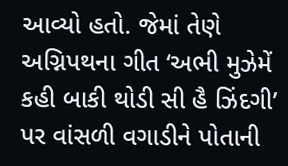આવ્યો હતો. જેમાં તેણે અગ્નિપથના ગીત ‘અભી મુઝેમેં કહી બાકી થોડી સી હૈ ઝિંદગી’ પર વાંસળી વગાડીને પોતાની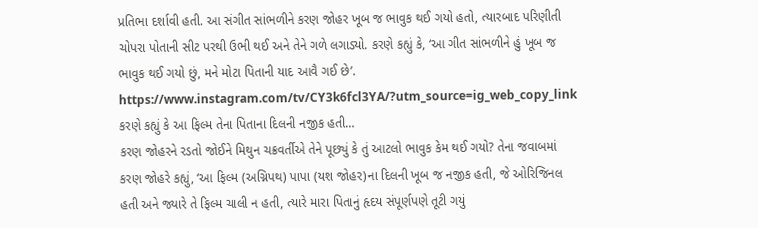પ્રતિભા દર્શાવી હતી. આ સંગીત સાંભળીને કરણ જોહર ખૂબ જ ભાવુક થઈ ગયો હતો, ત્યારબાદ પરિણીતી ચોપરા પોતાની સીટ પરથી ઉભી થઈ અને તેને ગળે લગાડ્યો. કરણે કહ્યું કે, ‘આ ગીત સાંભળીને હું ખૂબ જ ભાવુક થઈ ગયો છું, મને મોટા પિતાની યાદ આવૈ ગઈ છે’.
https://www.instagram.com/tv/CY3k6fcl3YA/?utm_source=ig_web_copy_link
કરણે કહ્યું કે આ ફિલ્મ તેના પિતાના દિલની નજીક હતી…
કરણ જોહરને રડતો જોઈને મિથુન ચક્રવર્તીએ તેને પૂછ્યું કે તું આટલો ભાવુક કેમ થઈ ગયો? તેના જવાબમાં કરણ જોહરે કહ્યું, ‘આ ફિલ્મ (અગ્નિપથ) પાપા (યશ જોહર)ના દિલની ખૂબ જ નજીક હતી, જે ઓરિજિનલ હતી અને જ્યારે તે ફિલ્મ ચાલી ન હતી, ત્યારે મારા પિતાનું હૃદય સંપૂર્ણપણે તૂટી ગયું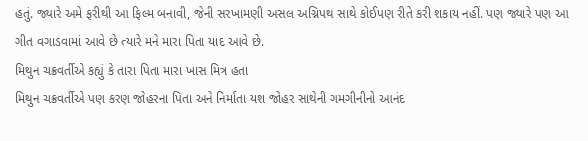હતું. જ્યારે અમે ફરીથી આ ફિલ્મ બનાવી, જેની સરખામણી અસલ અગ્નિપથ સાથે કોઈપણ રીતે કરી શકાય નહીં. પણ જ્યારે પણ આ ગીત વગાડવામાં આવે છે ત્યારે મને મારા પિતા યાદ આવે છે.
મિથુન ચક્રવર્તીએ કહ્યું કે તારા પિતા મારા ખાસ મિત્ર હતા
મિથુન ચક્રવર્તીએ પણ કરણ જોહરના પિતા અને નિર્માતા યશ જોહર સાથેની ગમગીનીનો આનંદ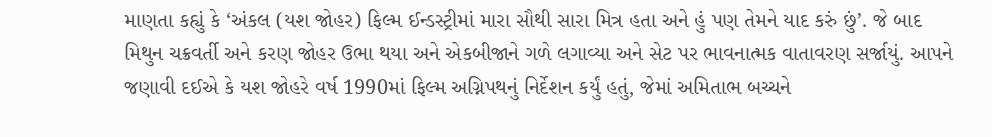માણતા કહ્યું કે ‘અંકલ (યશ જોહર) ફિલ્મ ઈન્ડસ્ટ્રીમાં મારા સૌથી સારા મિત્ર હતા અને હું પણ તેમને યાદ કરું છું’. જે બાદ મિથુન ચક્રવર્તી અને કરણ જોહર ઉભા થયા અને એકબીજાને ગળે લગાવ્યા અને સેટ પર ભાવનાત્મક વાતાવરણ સર્જાયું. આપને જણાવી દઈએ કે યશ જોહરે વર્ષ 1990માં ફિલ્મ અગ્નિપથનું નિર્દેશન કર્યું હતું, જેમાં અમિતાભ બચ્ચને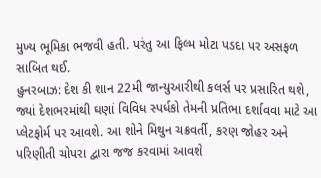મુખ્ય ભૂમિકા ભજવી હતી. પરંતુ આ ફિલ્મ મોટા પડદા પર અસફળ સાબિત થઈ.
હુનરબાઝ: દેશ કી શાન 22મી જાન્યુઆરીથી કલર્સ પર પ્રસારિત થશે, જ્યાં દેશભરમાંથી ઘણાં વિવિધ સ્પર્ધકો તેમની પ્રતિભા દર્શાવવા માટે આ પ્લેટફોર્મ પર આવશે. આ શોને મિથુન ચક્રવર્તી, કરણ જોહર અને પરિણીતી ચોપરા દ્વારા જજ કરવામાં આવશે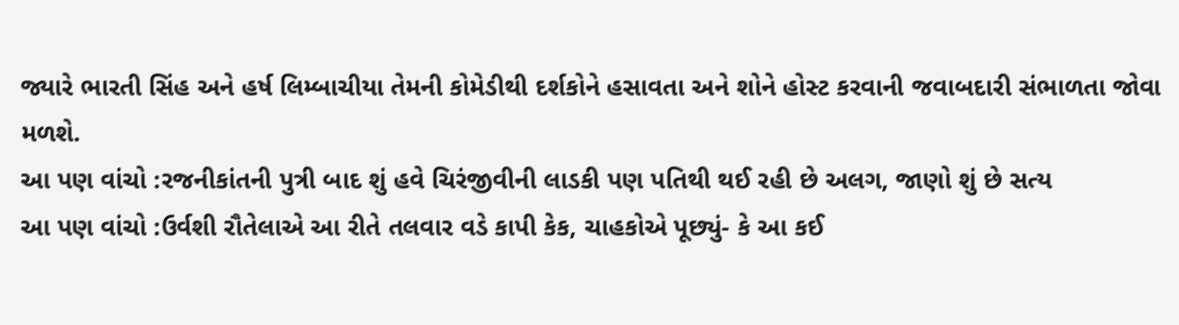જ્યારે ભારતી સિંહ અને હર્ષ લિમ્બાચીયા તેમની કોમેડીથી દર્શકોને હસાવતા અને શોને હોસ્ટ કરવાની જવાબદારી સંભાળતા જોવા મળશે.
આ પણ વાંચો :રજનીકાંતની પુત્રી બાદ શું હવે ચિરંજીવીની લાડકી પણ પતિથી થઈ રહી છે અલગ, જાણો શું છે સત્ય
આ પણ વાંચો :ઉર્વશી રૌતેલાએ આ રીતે તલવાર વડે કાપી કેક, ચાહકોએ પૂછ્યું- કે આ કઈ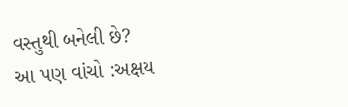વસ્તુથી બનેલી છે?
આ પણ વાંચો :અક્ષય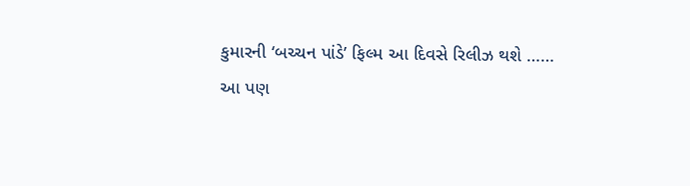કુમારની ‘બચ્ચન પાંડે’ ફિલ્મ આ દિવસે રિલીઝ થશે ……
આ પણ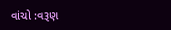વાંચો :વરૂણ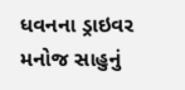ધવનના ડ્રાઇવર મનોજ સાહુનું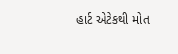હાર્ટ એટેકથી મોત